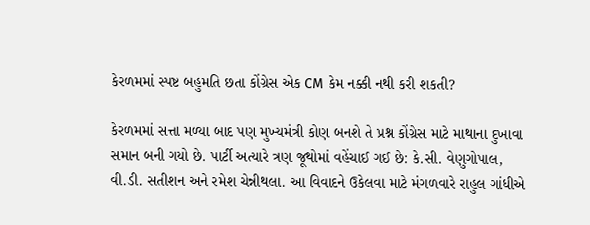કેરળમમાં સ્પષ્ટ બહુમતિ છતા કોંગ્રેસ એક CM કેમ નક્કી નથી કરી શકતી?

કેરળમમાં સત્તા મળ્યા બાદ પણ મુખ્યમંત્રી કોણ બનશે તે પ્રશ્ન કોંગ્રેસ માટે માથાના દુખાવા સમાન બની ગયો છે. પાર્ટી અત્યારે ત્રણ જૂથોમાં વહેંચાઈ ગઈ છે: કે.સી. વેણુગોપાલ, વી.ડી. સતીશન અને રમેશ ચેન્નીથલા. આ વિવાદને ઉકેલવા માટે મંગળવારે રાહુલ ગાંધીએ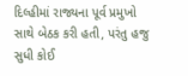દિલ્હીમાં રાજ્યના પૂર્વ પ્રમુખો સાથે બેઠક કરી હતી, પરંતુ હજુ સુધી કોઈ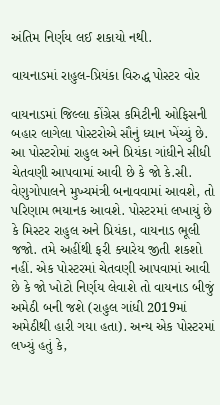અંતિમ નિર્ણય લઈ શકાયો નથી.

વાયનાડમાં રાહુલ-પ્રિયંકા વિરુદ્ધ પોસ્ટર વોર

વાયનાડમાં જિલ્લા કોંગ્રેસ કમિટીની ઓફિસની બહાર લાગેલા પોસ્ટરોએ સૌનું ધ્યાન ખેંચ્યું છે. આ પોસ્ટરોમાં રાહુલ અને પ્રિયંકા ગાંધીને સીધી ચેતવણી આપવામાં આવી છે કે જો કે.સી. વેણુગોપાલને મુખ્યમંત્રી બનાવવામાં આવશે, તો પરિણામ ભયાનક આવશે. પોસ્ટરમાં લખાયું છે કે મિસ્ટર રાહુલ અને પ્રિયંકા, વાયનાડ ભૂલી જજો. તમે અહીંથી ફરી ક્યારેય જીતી શકશો નહીં. એક પોસ્ટરમાં ચેતવણી આપવામાં આવી છે કે જો ખોટો નિર્ણય લેવાશે તો વાયનાડ બીજું અમેઠી બની જશે (રાહુલ ગાંધી 2019માં અમેઠીથી હારી ગયા હતા). અન્ય એક પોસ્ટરમાં લખ્યું હતું કે,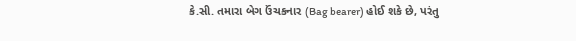કે.સી. તમારા બેગ ઉંચકનાર (Bag bearer) હોઈ શકે છે, પરંતુ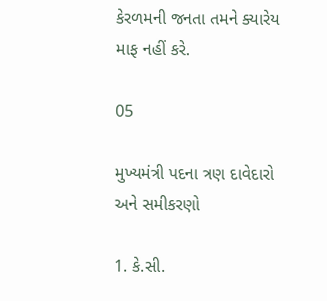કેરળમની જનતા તમને ક્યારેય માફ નહીં કરે.

05

મુખ્યમંત્રી પદના ત્રણ દાવેદારો અને સમીકરણો

1. કે.સી.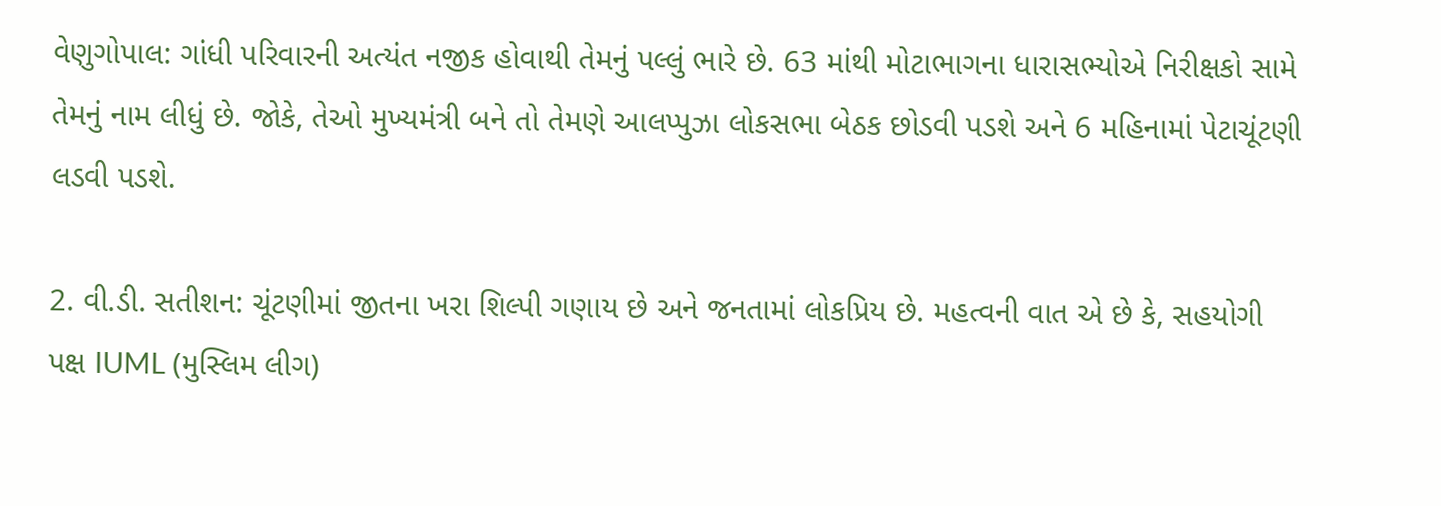વેણુગોપાલ: ગાંધી પરિવારની અત્યંત નજીક હોવાથી તેમનું પલ્લું ભારે છે. 63 માંથી મોટાભાગના ધારાસભ્યોએ નિરીક્ષકો સામે તેમનું નામ લીધું છે. જોકે, તેઓ મુખ્યમંત્રી બને તો તેમણે આલપ્પુઝા લોકસભા બેઠક છોડવી પડશે અને 6 મહિનામાં પેટાચૂંટણી લડવી પડશે.

2. વી.ડી. સતીશન: ચૂંટણીમાં જીતના ખરા શિલ્પી ગણાય છે અને જનતામાં લોકપ્રિય છે. મહત્વની વાત એ છે કે, સહયોગી પક્ષ IUML (મુસ્લિમ લીગ)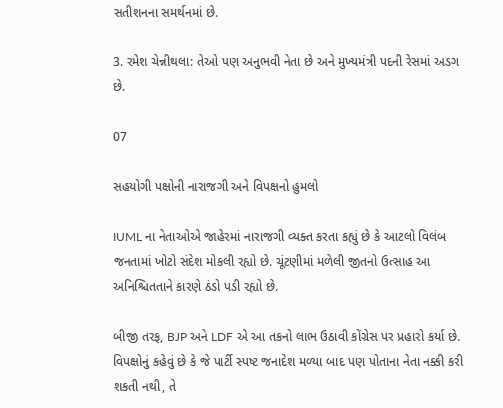સતીશનના સમર્થનમાં છે.

3. રમેશ ચેન્નીથલા: તેઓ પણ અનુભવી નેતા છે અને મુખ્યમંત્રી પદની રેસમાં અડગ છે.

07

સહયોગી પક્ષોની નારાજગી અને વિપક્ષનો હુમલો

IUML ના નેતાઓએ જાહેરમાં નારાજગી વ્યક્ત કરતા કહ્યું છે કે આટલો વિલંબ જનતામાં ખોટો સંદેશ મોકલી રહ્યો છે. ચૂંટણીમાં મળેલી જીતનો ઉત્સાહ આ અનિશ્ચિતતાને કારણે ઠંડો પડી રહ્યો છે.

બીજી તરફ, BJP અને LDF એ આ તકનો લાભ ઉઠાવી કોંગ્રેસ પર પ્રહારો કર્યા છે. વિપક્ષોનું કહેવું છે કે જે પાર્ટી સ્પષ્ટ જનાદેશ મળ્યા બાદ પણ પોતાના નેતા નક્કી કરી શકતી નથી, તે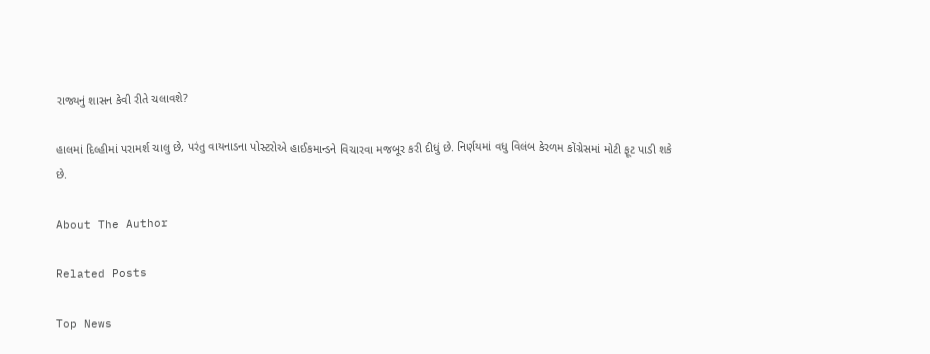રાજ્યનું શાસન કેવી રીતે ચલાવશે?

હાલમાં દિલ્હીમાં પરામર્શ ચાલુ છે, પરંતુ વાયનાડના પોસ્ટરોએ હાઈકમાન્ડને વિચારવા મજબૂર કરી દીધું છે. નિર્ણયમાં વધુ વિલંબ કેરળમ કોંગ્રેસમાં મોટી ફૂટ પાડી શકે છે.

About The Author

Related Posts

Top News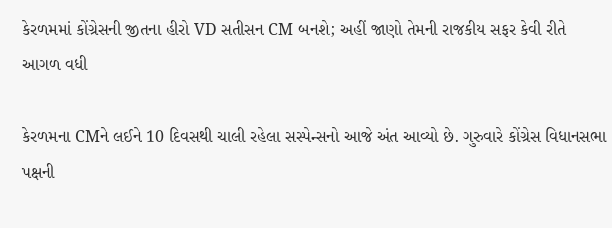કેરળમમાં કોંગ્રેસની જીતના હીરો VD સતીસન CM બનશે; અહીં જાણો તેમની રાજકીય સફર કેવી રીતે આગળ વધી

કેરળમના CMને લઈને 10 દિવસથી ચાલી રહેલા સસ્પેન્સનો આજે અંત આવ્યો છે. ગુરુવારે કોંગ્રેસ વિધાનસભા પક્ષની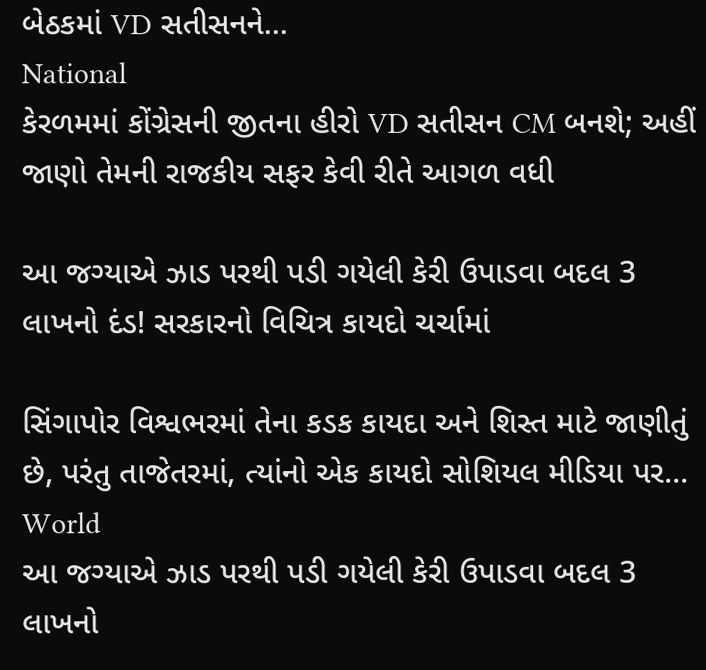બેઠકમાં VD સતીસનને...
National
કેરળમમાં કોંગ્રેસની જીતના હીરો VD સતીસન CM બનશે; અહીં જાણો તેમની રાજકીય સફર કેવી રીતે આગળ વધી

આ જગ્યાએ ઝાડ પરથી પડી ગયેલી કેરી ઉપાડવા બદલ 3 લાખનો દંડ! સરકારનો વિચિત્ર કાયદો ચર્ચામાં

સિંગાપોર વિશ્વભરમાં તેના કડક કાયદા અને શિસ્ત માટે જાણીતું છે, પરંતુ તાજેતરમાં, ત્યાંનો એક કાયદો સોશિયલ મીડિયા પર...
World
આ જગ્યાએ ઝાડ પરથી પડી ગયેલી કેરી ઉપાડવા બદલ 3 લાખનો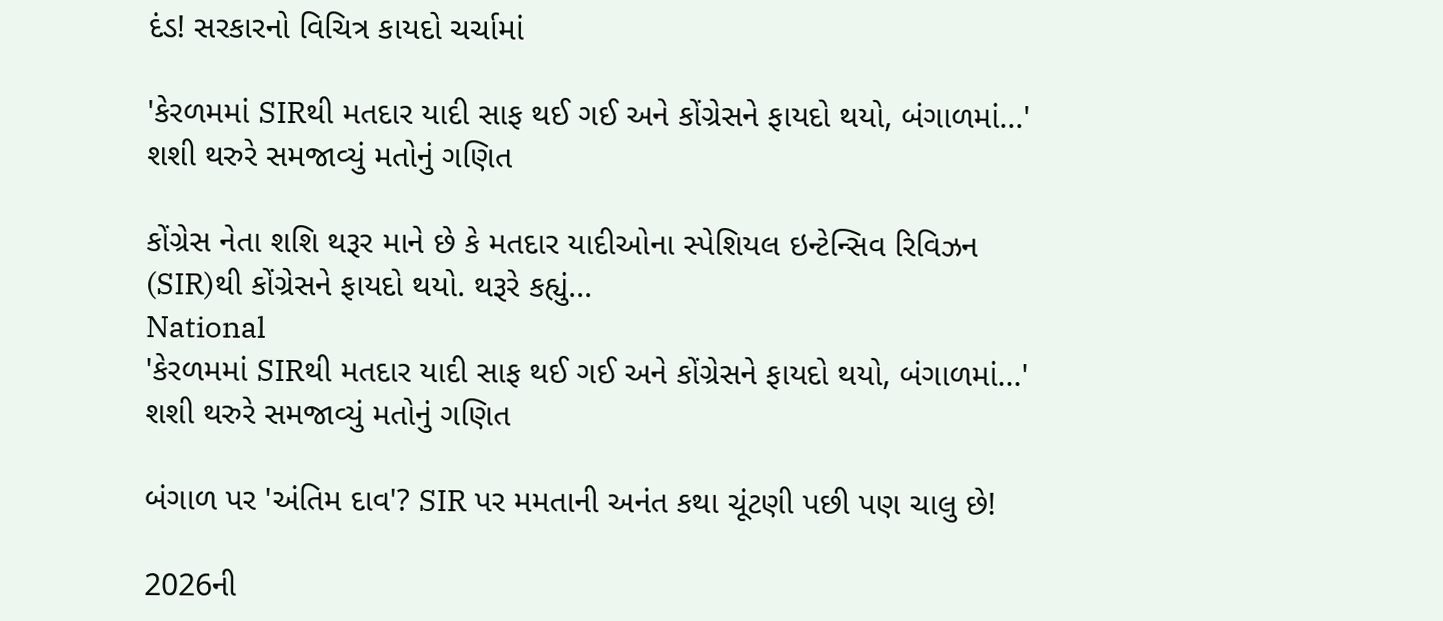દંડ! સરકારનો વિચિત્ર કાયદો ચર્ચામાં

'કેરળમમાં SIRથી મતદાર યાદી સાફ થઈ ગઈ અને કોંગ્રેસને ફાયદો થયો, બંગાળમાં...' શશી થરુરે સમજાવ્યું મતોનું ગણિત

કોંગ્રેસ નેતા શશિ થરૂર માને છે કે મતદાર યાદીઓના સ્પેશિયલ ઇન્ટેન્સિવ રિવિઝન (SIR)થી કોંગ્રેસને ફાયદો થયો. થરૂરે કહ્યું...
National
'કેરળમમાં SIRથી મતદાર યાદી સાફ થઈ ગઈ અને કોંગ્રેસને ફાયદો થયો, બંગાળમાં...' શશી થરુરે સમજાવ્યું મતોનું ગણિત

બંગાળ પર 'અંતિમ દાવ'? SIR પર મમતાની અનંત કથા ચૂંટણી પછી પણ ચાલુ છે!

2026ની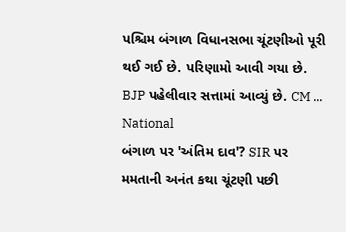પશ્ચિમ બંગાળ વિધાનસભા ચૂંટણીઓ પૂરી થઈ ગઈ છે. પરિણામો આવી ગયા છે. BJP પહેલીવાર સત્તામાં આવ્યું છે. CM ...
National
બંગાળ પર 'અંતિમ દાવ'? SIR પર મમતાની અનંત કથા ચૂંટણી પછી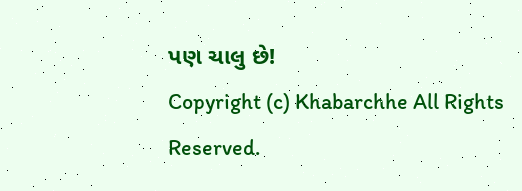પણ ચાલુ છે!
Copyright (c) Khabarchhe All Rights Reserved.